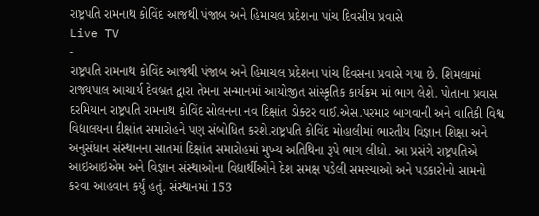રાષ્ટ્રપતિ રામનાથ કોવિંદ આજથી પંજાબ અને હિમાચલ પ્રદેશના પાંચ દિવસીય પ્રવાસે
Live TV
-
રાષ્ટ્રપતિ રામનાથ કોવિંદ આજથી પંજાબ અને હિમાચલ પ્રદેશના પાંચ દિવસના પ્રવાસે ગયા છે. શિમલામાં રાજ્યપાલ આચાર્ય દેવબ્રત દ્વારા તેમના સન્માનમાં આયોજીત સાંસ્કૃતિક કાર્યક્રમ માં ભાગ લેશે. પોતાના પ્રવાસ દરમિયાન રાષ્ટ્રપતિ રામનાથ કોવિંદ સોલનના નવ દિક્ષાંત ડોક્ટર વાઈ.એસ.પરમાર બાગવાની અને વાતિકી વિશ્વ વિદ્યાલયના દીક્ષાંત સમારોહને પણ સંબોધિત કરશે.રાષ્ટ્રપતિ કોવિંદ મોહાલીમાં ભારતીય વિજ્ઞાન શિક્ષા અને અનુસંધાન સંસ્થાનના સાતમાં દિક્ષાંત સમારોહમાં મુખ્ય અતિથિના રૂપે ભાગ લીધો. આ પ્રસંગે રાષ્ટ્રપતિએ આઇઆઇએમ અને વિજ્ઞાન સંસ્થાઓના વિદ્યાર્થીઓને દેશ સમક્ષ પડેલી સમસ્યાઓ અને પડકારોનો સામનો કરવા આહવાન કર્યું હતું. સંસ્થાનમાં 153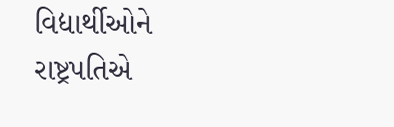વિદ્યાર્થીઓને રાષ્ટ્રપતિએ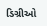ડિગ્રીઓ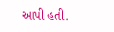આપી હતી.